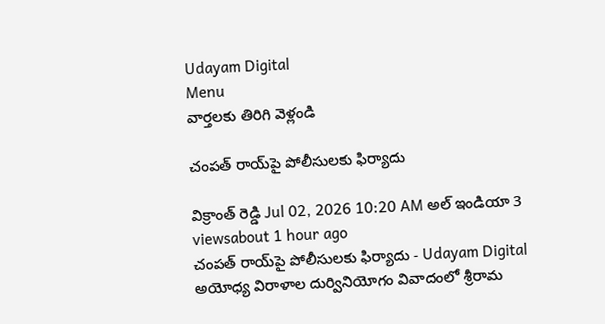Udayam Digital
Menu
వార్తలకు తిరిగి వెళ్లండి

చంపత్ రాయ్‌పై పోలీసులకు ఫిర్యాదు

విక్రాంత్ రెడ్డి Jul 02, 2026 10:20 AM అల్ ఇండియా 3 viewsabout 1 hour ago
చంపత్ రాయ్‌పై పోలీసులకు ఫిర్యాదు - Udayam Digital
అయోధ్య విరాళాల దుర్వినియోగం వివాదంలో శ్రీరామ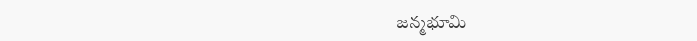జన్మభూమి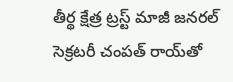తీర్థ క్షేత్ర ట్రస్ట్ మాజీ జనరల్ సెక్రటరీ చంపత్ రాయ్‌తో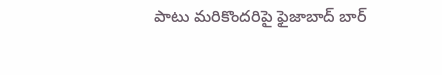పాటు మరికొందరిపై ఫైజాబాద్ బార్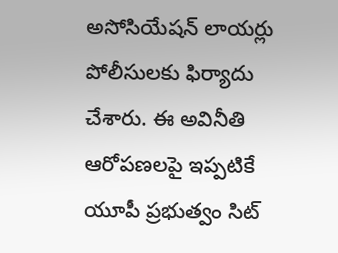అసోసియేషన్ లాయర్లు పోలీసులకు ఫిర్యాదు చేశారు. ఈ అవినీతి ఆరోపణలపై ఇప్పటికే యూపీ ప్రభుత్వం సిట్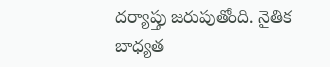దర్యాప్తు జరుపుతోంది. నైతిక బాధ్యత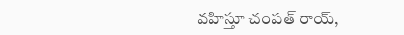వహిస్తూ చంపత్ రాయ్,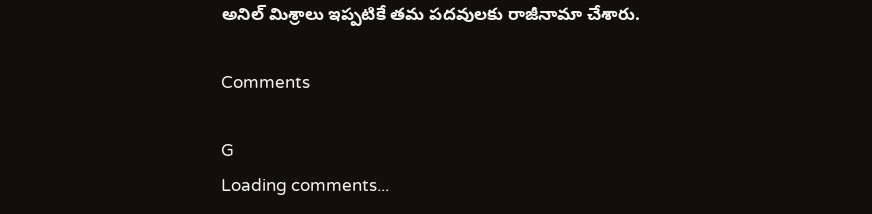అనిల్ మిశ్రాలు ఇప్పటికే తమ పదవులకు రాజీనామా చేశారు.

Comments

G
Loading comments...